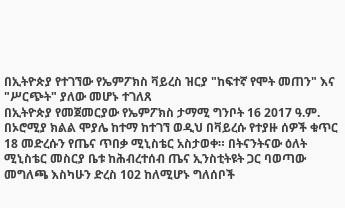በኢትዮጵያ የተገኘው የኤምፖክስ ቫይረስ ዝርያ "ከፍተኛ የሞት መጠን" እና "ሥርጭት" ያለው መሆኑ ተገለጸ
በኢትዮጵያ የመጀመርያው የኤምፖክስ ታማሚ ግንቦት 16 2017 ዓ.ም. በኦሮሚያ ክልል ሞያሌ ከተማ ከተገኘ ወዲህ በቫይረሱ የተያዙ ሰዎች ቁጥር 18 መድረሱን የጤና ጥበቃ ሚኒስቴር አስታወቀ። በትናንትናው ዕለት ሚኒስቴር መስርያ ቤቱ ከሕብረተሰብ ጤና ኢንስቲትዩት ጋር ባወጣው መግለጫ እስካሁን ድረስ 102 ከለሚሆኑ ግለሰቦች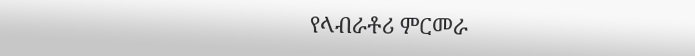የላብራቶሪ ምርመራ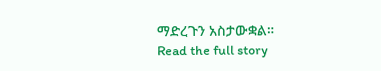ማድረጉን አስታውቋል።
Read the full story